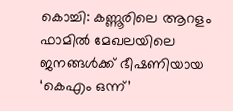കൊച്ചി: കണ്ണൂരിലെ ആറളം ഫാമിൽ മേഖലയിലെ ജനങ്ങൾക്ക് ഭീഷണിയായ ‘കെഎം ഒന്ന്’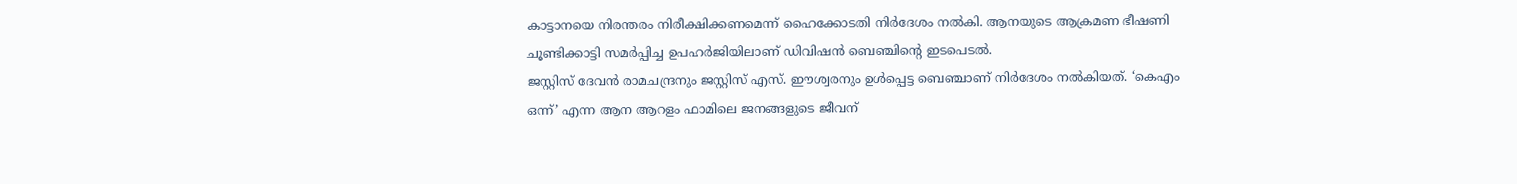കാട്ടാനയെ നിരന്തരം നിരീക്ഷിക്കണമെന്ന് ഹൈക്കോടതി നിർദേശം നൽകി. ആനയുടെ ആക്രമണ ഭീഷണി ചൂണ്ടിക്കാട്ടി സമർപ്പിച്ച ഉപഹർജിയിലാണ് ഡിവിഷൻ ബെഞ്ചിന്റെ ഇടപെടൽ.
ജസ്റ്റിസ് ദേവൻ രാമചന്ദ്രനും ജസ്റ്റിസ് എസ്. ഈശ്വരനും ഉൾപ്പെട്ട ബെഞ്ചാണ് നിർദേശം നൽകിയത്. ‘കെഎം ഒന്ന്’ എന്ന ആന ആറളം ഫാമിലെ ജനങ്ങളുടെ ജീവന്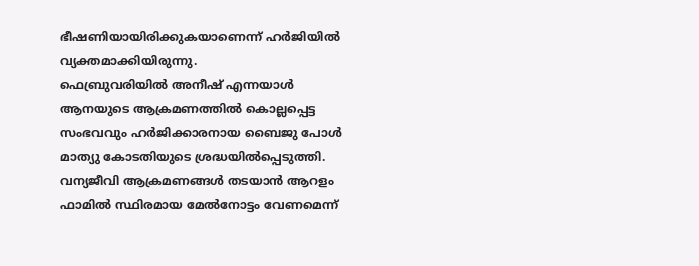ഭീഷണിയായിരിക്കുകയാണെന്ന് ഹർജിയിൽ വ്യക്തമാക്കിയിരുന്നു.
ഫെബ്രുവരിയിൽ അനീഷ് എന്നയാൾ ആനയുടെ ആക്രമണത്തിൽ കൊല്ലപ്പെട്ട സംഭവവും ഹർജിക്കാരനായ ബൈജു പോൾ മാത്യു കോടതിയുടെ ശ്രദ്ധയിൽപ്പെടുത്തി. വന്യജീവി ആക്രമണങ്ങൾ തടയാൻ ആറളം ഫാമിൽ സ്ഥിരമായ മേൽനോട്ടം വേണമെന്ന്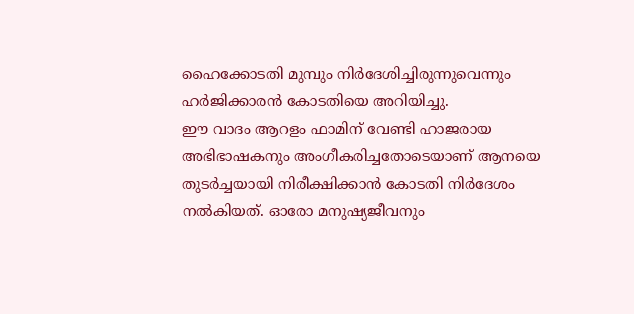ഹൈക്കോടതി മുമ്പും നിർദേശിച്ചിരുന്നുവെന്നും ഹർജിക്കാരൻ കോടതിയെ അറിയിച്ചു.
ഈ വാദം ആറളം ഫാമിന് വേണ്ടി ഹാജരായ അഭിഭാഷകനും അംഗീകരിച്ചതോടെയാണ് ആനയെ തുടർച്ചയായി നിരീക്ഷിക്കാൻ കോടതി നിർദേശം നൽകിയത്. ഓരോ മനുഷ്യജീവനും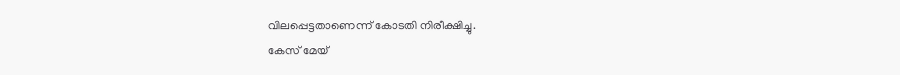വിലപ്പെട്ടതാണെന്ന് കോടതി നിരീക്ഷിച്ചു.
കേസ് മേയ്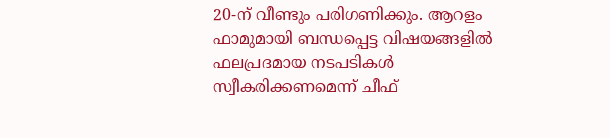20-ന് വീണ്ടും പരിഗണിക്കും. ആറളം ഫാമുമായി ബന്ധപ്പെട്ട വിഷയങ്ങളിൽ ഫലപ്രദമായ നടപടികൾ സ്വീകരിക്കണമെന്ന് ചീഫ്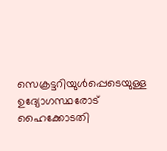സെക്രട്ടറിയുൾപ്പെടെയുള്ള ഉദ്യോഗസ്ഥരോട് ഹൈക്കോടതി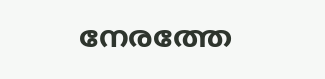നേരത്തേ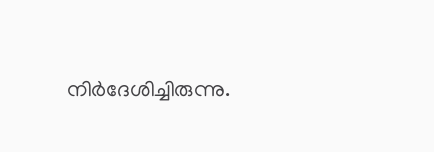നിർദേശിച്ചിരുന്നു.